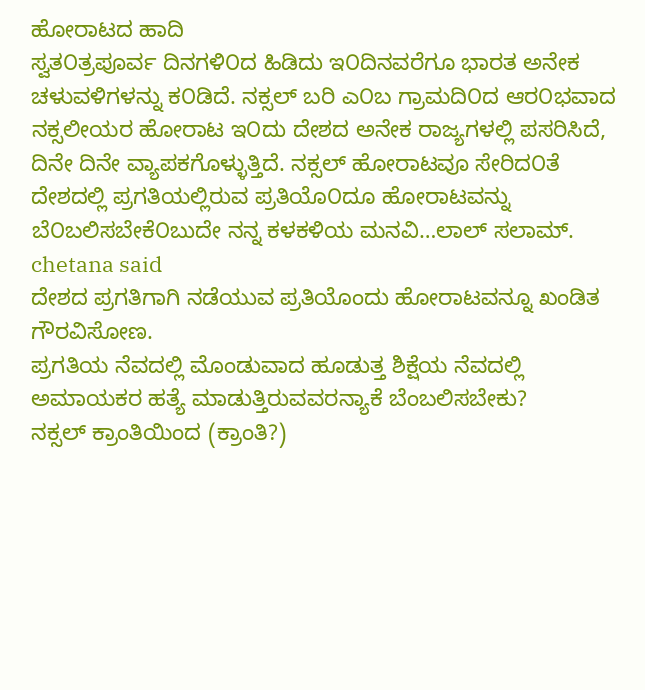ಹೋರಾಟದ ಹಾದಿ
ಸ್ವತ೦ತ್ರಪೂರ್ವ ದಿನಗಳಿ೦ದ ಹಿಡಿದು ಇ೦ದಿನವರೆಗೂ ಭಾರತ ಅನೇಕ ಚಳುವಳಿಗಳನ್ನು ಕ೦ಡಿದೆ. ನಕ್ಸಲ್ ಬರಿ ಎ೦ಬ ಗ್ರಾಮದಿ೦ದ ಆರ೦ಭವಾದ ನಕ್ಸಲೀಯರ ಹೋರಾಟ ಇ೦ದು ದೇಶದ ಅನೇಕ ರಾಜ್ಯಗಳಲ್ಲಿ ಪಸರಿಸಿದೆ, ದಿನೇ ದಿನೇ ವ್ಯಾಪಕಗೊಳ್ಳುತ್ತಿದೆ. ನಕ್ಸಲ್ ಹೋರಾಟವೂ ಸೇರಿದ೦ತೆ ದೇಶದಲ್ಲಿ ಪ್ರಗತಿಯಲ್ಲಿರುವ ಪ್ರತಿಯೊ೦ದೂ ಹೋರಾಟವನ್ನು ಬೆ೦ಬಲಿಸಬೇಕೆ೦ಬುದೇ ನನ್ನ ಕಳಕಳಿಯ ಮನವಿ…ಲಾಲ್ ಸಲಾಮ್.
chetana said
ದೇಶದ ಪ್ರಗತಿಗಾಗಿ ನಡೆಯುವ ಪ್ರತಿಯೊಂದು ಹೋರಾಟವನ್ನೂ ಖಂಡಿತ ಗೌರವಿಸೋಣ.
ಪ್ರಗತಿಯ ನೆವದಲ್ಲಿ ಮೊಂಡುವಾದ ಹೂಡುತ್ತ ಶಿಕ್ಷೆಯ ನೆವದಲ್ಲಿ ಅಮಾಯಕರ ಹತ್ಯೆ ಮಾಡುತ್ತಿರುವವರನ್ಯಾಕೆ ಬೆಂಬಲಿಸಬೇಕು?
ನಕ್ಸಲ್ ಕ್ರಾಂತಿಯಿಂದ (ಕ್ರಾಂತಿ?)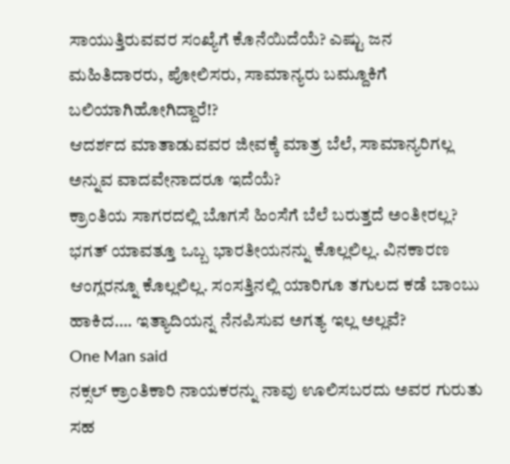ಸಾಯುತ್ತಿರುವವರ ಸಂಖ್ಯೆಗೆ ಕೊನೆಯಿದೆಯೆ? ಎಷ್ಟು ಜನ ಮಹಿತಿದಾರರು, ಪೋಲಿಸರು, ಸಾಮಾನ್ಯರು ಬಮ್ದೂಕಿಗೆ ಬಲಿಯಾಗಿಹೋಗಿದ್ದಾರೆ!?
ಆದರ್ಶದ ಮಾತಾಡುವವರ ಜೀವಕ್ಕೆ ಮಾತ್ರ ಬೆಲೆ, ಸಾಮಾನ್ಯರಿಗಲ್ಲ ಅನ್ನುವ ವಾದವೇನಾದರೂ ಇದೆಯೆ?
ಕ್ರಾಂತಿಯ ಸಾಗರದಲ್ಲಿ ಬೊಗಸೆ ಹಿಂಸೆಗೆ ಬೆಲೆ ಬರುತ್ತದೆ ಅಂತೀರಲ್ಲ? ಭಗತ್ ಯಾವತ್ತೂ ಒಬ್ಬ ಭಾರತೀಯನನ್ನು ಕೊಲ್ಲಲಿಲ್ಲ. ವಿನಕಾರಣ ಆಂಗ್ಲರನ್ನೂ ಕೊಲ್ಲಲಿಲ್ಲ. ಸಂಸತ್ತಿನಲ್ಲಿ ಯಾರಿಗೂ ತಗುಲದ ಕಡೆ ಬಾಂಬು ಹಾಕಿದ…. ಇತ್ಯಾದಿಯನ್ನ ನೆನಪಿಸುವ ಅಗತ್ಯ ಇಲ್ಲ ಅಲ್ಲವೆ?
One Man said
ನಕ್ಸಲ್ ಕ್ರಾಂತಿಕಾರಿ ನಾಯಕರನ್ನು ನಾವು ಊಲಿಸಬರದು ಅವರ ಗುರುತು ಸಹ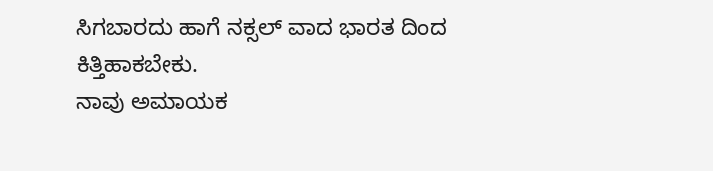ಸಿಗಬಾರದು ಹಾಗೆ ನಕ್ಸಲ್ ವಾದ ಭಾರತ ದಿಂದ ಕಿತ್ತಿಹಾಕಬೇಕು.
ನಾವು ಅಮಾಯಕ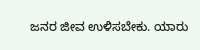ಜನರ ಜೀವ ಉಳಿಸಬೇಕು. ಯಾರು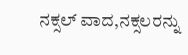ನಕ್ಸಲ್ ವಾದ,ನಕ್ಸಲರನ್ನು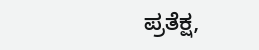ಪ್ರತೆಕ್ಷ,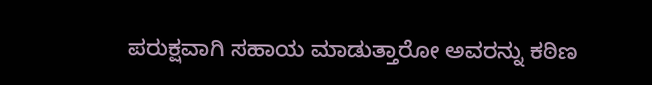ಪರುಕ್ಷವಾಗಿ ಸಹಾಯ ಮಾಡುತ್ತಾರೋ ಅವರನ್ನು ಕಠಿಣ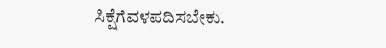ಸಿಕ್ಷೆಗೆವಳಪದಿಸಬೇಕು.